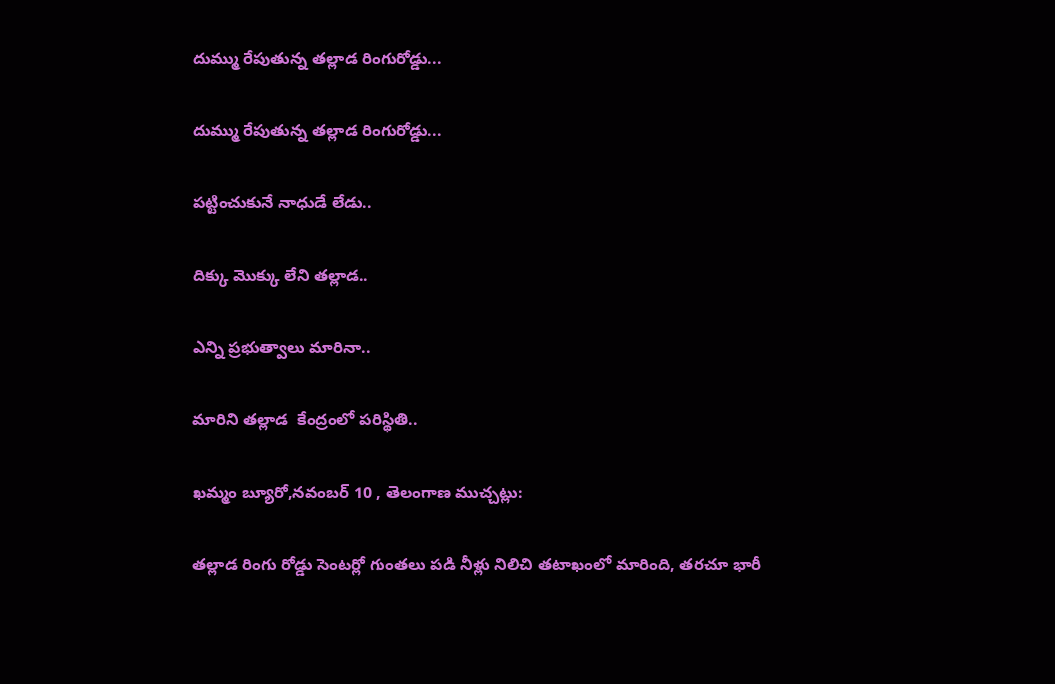దుమ్ము రేపుతున్న తల్లాడ రింగురోడ్డు...

దుమ్ము రేపుతున్న తల్లాడ రింగురోడ్డు...

పట్టించుకునే నాధుడే లేడు..

దిక్కు మొక్కు లేని తల్లాడ..

ఎన్ని ప్రభుత్వాలు మారినా..

మారిని తల్లాడ  కేంద్రంలో పరిస్థితి..

ఖమ్మం బ్యూరో,నవంబర్ 10 , తెలంగాణ ముచ్చట్లు:

తల్లాడ రింగు రోడ్డు సెంటర్లో గుంతలు పడి నీళ్లు నిలిచి తటాఖంలో మారింది, తరచూ భారీ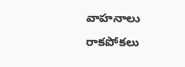వాహనాలు రాకపోకలు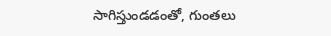సాగిస్తుండడంతో, గుంతలు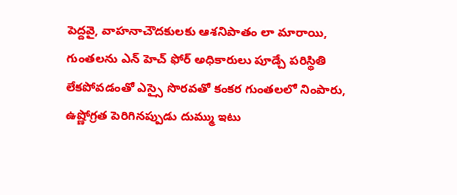పెద్దవై, వాహనాచౌదకులకు ఆశనిపాతం లా మారాయి, గుంతలను ఎన్ హెచ్ ఫోర్ అధికారులు పూడ్చే పరిస్థితి లేకపోవడంతో ఎస్సై సొరవతో కంకర గుంతలలో నింపారు, ఉష్ణోగ్రత పెరిగినప్పుడు దుమ్ము ఇటు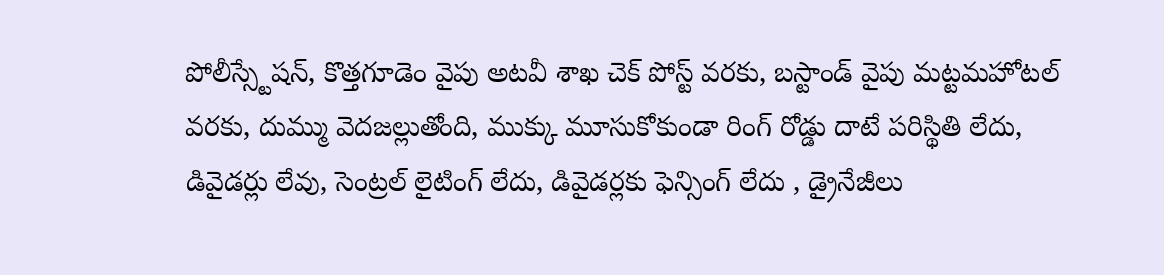పోలీస్స్టేషన్, కొత్తగూడెం వైపు అటవీ శాఖ చెక్ పోస్ట్ వరకు, బస్టాండ్ వైపు మట్టమహోటల్ వరకు, దుమ్ము వెదజల్లుతోంది, ముక్కు మూసుకోకుండా రింగ్ రోడ్డు దాటే పరిస్థితి లేదు, డివైడర్లు లేవు, సెంట్రల్ లైటింగ్ లేదు, డివైడర్లకు ఫెన్సింగ్ లేదు , డ్రైనేజీలు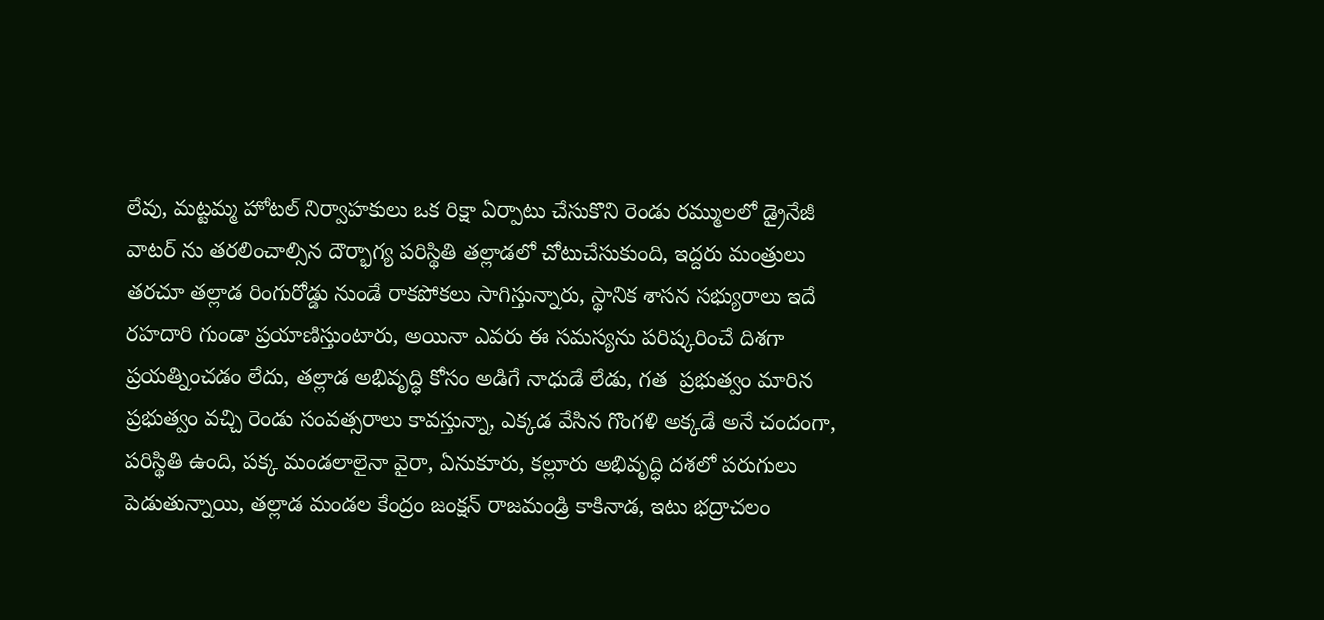లేవు, మట్టమ్మ హోటల్ నిర్వాహకులు ఒక రిక్షా ఏర్పాటు చేసుకొని రెండు రమ్ములలో డ్రైనేజీ వాటర్ ను తరలించాల్సిన దౌర్భాగ్య పరిస్థితి తల్లాడలో చోటుచేసుకుంది, ఇద్దరు మంత్రులు తరచూ తల్లాడ రింగురోడ్డు నుండే రాకపోకలు సాగిస్తున్నారు, స్థానిక శాసన సభ్యురాలు ఇదే రహదారి గుండా ప్రయాణిస్తుంటారు, అయినా ఎవరు ఈ సమస్యను పరిష్కరించే దిశగా ప్రయత్నించడం లేదు, తల్లాడ అభివృద్ధి కోసం అడిగే నాధుడే లేడు, గత  ప్రభుత్వం మారిన ప్రభుత్వం వచ్చి రెండు సంవత్సరాలు కావస్తున్నా, ఎక్కడ వేసిన గొంగళి అక్కడే అనే చందంగా, పరిస్థితి ఉంది, పక్క మండలాలైనా వైరా, ఏనుకూరు, కల్లూరు అభివృద్ధి దశలో పరుగులు పెడుతున్నాయి, తల్లాడ మండల కేంద్రం జంక్షన్ రాజమండ్రి కాకినాడ, ఇటు భద్రాచలం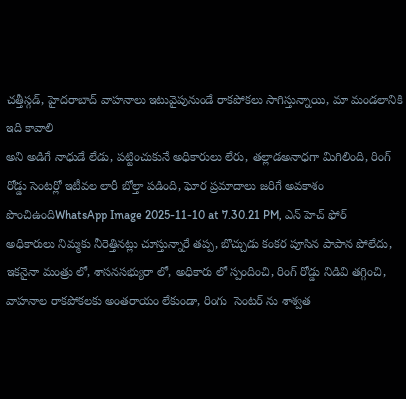చత్తీస్గడ్, హైదరాబాద్ వాహనాలు ఇటువైపునుండే రాకపోకలు సాగిస్తున్నాయి, మా మండలానికి ఇది కావాలి
అని అడిగే నాధుడే లేడు, పట్టించుకునే అధికారులు లేరు, తల్లాడఅనాధగా మిగిలింది, రింగ్ రోడ్డు సెంటర్లో ఇటీవల లారీ బోల్తా పడింది, ఘోర ప్రమాదాలు జరిగే అవకాశం పొంచిఉందిWhatsApp Image 2025-11-10 at 7.30.21 PM, ఎన్ హెచ్ ఫోర్ అధికారులు నిమ్మకు నీరెత్తినట్లు చూస్తున్నారే తప్ప, బొచ్చుడు కంకర పూసిన పాపాన పోలేదు, ఇకనైనా మంత్రు లో, శాసనసభ్యురా లో, అధికారు లో స్పందించి, రింగ్ రోడ్డు నిడివి తగ్గించి, వాహనాల రాకపోకలకు అంతరాయం లేకుండా, రింగు  సెంటర్ ను శాశ్వత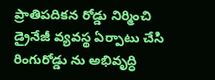ప్రాతిపదికన రోడ్డు నిర్మించి డ్రైనేజీ వ్యవస్థ ఏర్పాటు చేసి రింగురోడ్డు ను అభివృద్ధి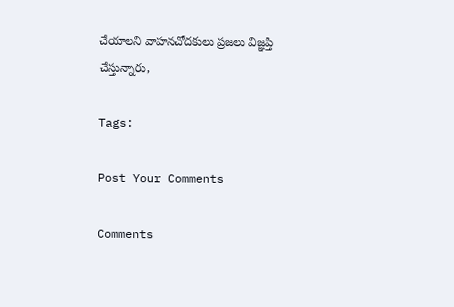చేయాలని వాహనచోదకులు ప్రజలు విజ్ఞప్తి చేస్తున్నారు,

Tags:

Post Your Comments

Comments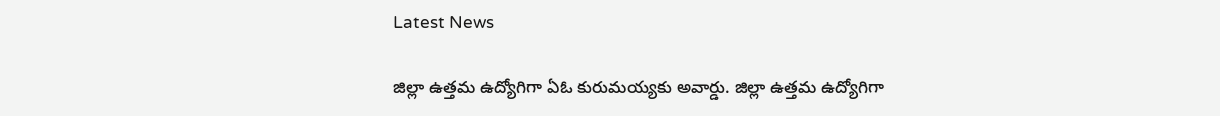Latest News

జిల్లా ఉత్తమ ఉద్యోగిగా ఏఓ కురుమయ్యకు అవార్డు. జిల్లా ఉత్తమ ఉద్యోగిగా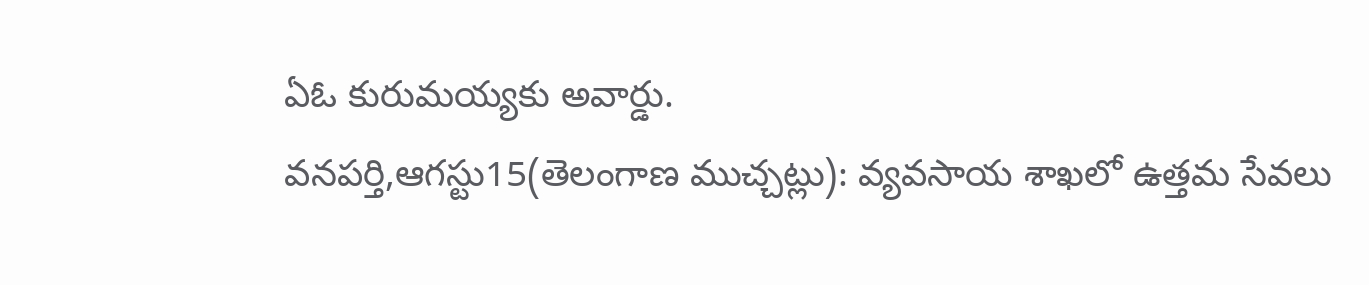ఏఓ కురుమయ్యకు అవార్డు.
వనపర్తి,ఆగస్టు15(తెలంగాణ ముచ్చట్లు): వ్యవసాయ శాఖలో ఉత్తమ సేవలు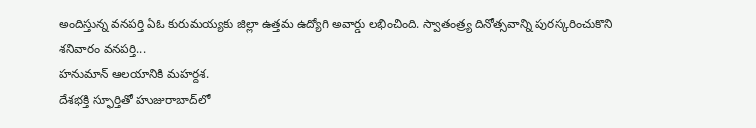అందిస్తున్న వనపర్తి ఏఓ కురుమయ్యకు జిల్లా ఉత్తమ ఉద్యోగి అవార్డు లభించింది. స్వాతంత్ర్య దినోత్సవాన్ని పురస్కరించుకొని శనివారం వనపర్తి...
హనుమాన్ ఆలయానికి మహర్దశ.
దేశభక్తి స్ఫూర్తితో హుజురాబాద్‌లో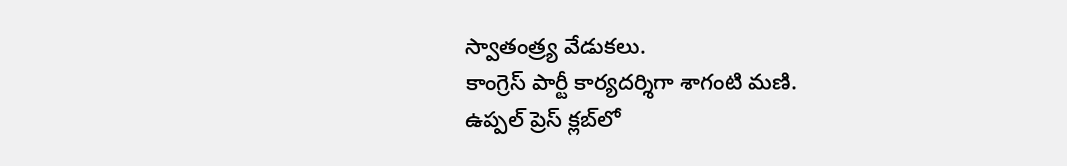స్వాతంత్ర్య వేడుకలు.
కాంగ్రెస్ పార్టీ కార్యదర్శిగా శాగంటి మణి.
ఉప్పల్ ప్రెస్ క్లబ్‌లో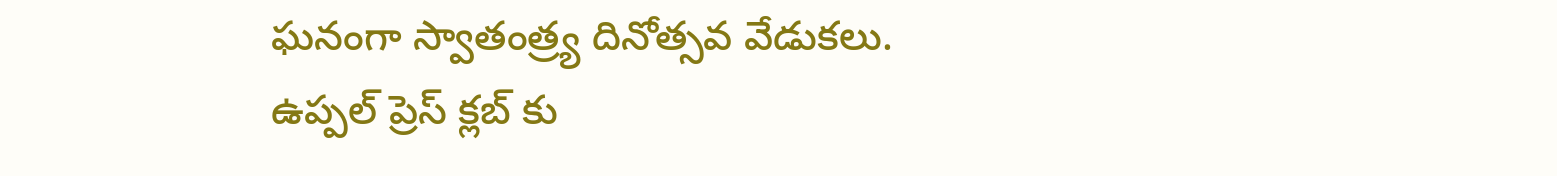ఘనంగా స్వాతంత్ర్య దినోత్సవ వేడుకలు.
ఉప్పల్ ప్రెస్ క్లబ్‌ కు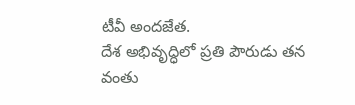టీవీ అందజేత.
దేశ అభివృద్ధిలో ప్రతి పౌరుడు తన వంతు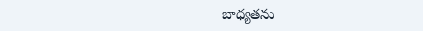బాధ్యతను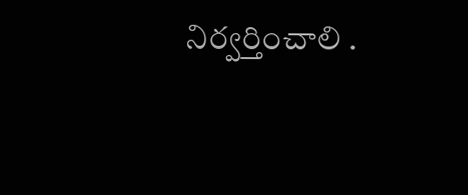నిర్వర్తించాలి .